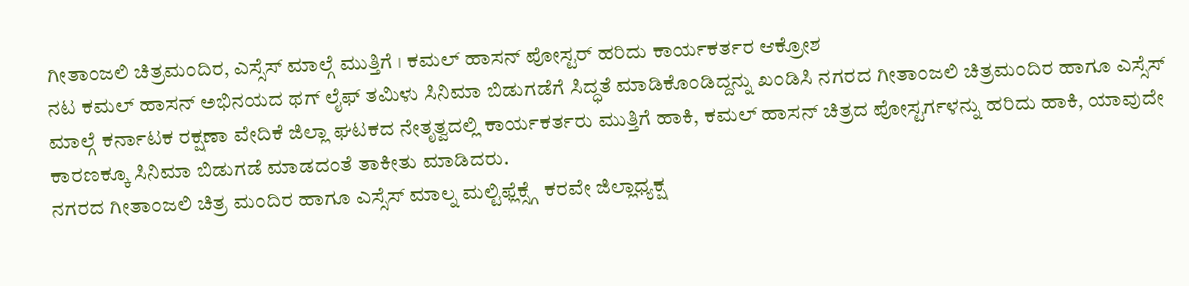ಗೀತಾಂಜಲಿ ಚಿತ್ರಮಂದಿರ, ಎಸ್ಸೆಸ್ ಮಾಲ್ಗೆ ಮುತ್ತಿಗೆ । ಕಮಲ್ ಹಾಸನ್ ಪೋಸ್ಟರ್ ಹರಿದು ಕಾರ್ಯಕರ್ತರ ಆಕ್ರೋಶ
ನಟ ಕಮಲ್ ಹಾಸನ್ ಅಭಿನಯದ ಥಗ್ ಲೈಫ್ ತಮಿಳು ಸಿನಿಮಾ ಬಿಡುಗಡೆಗೆ ಸಿದ್ಧತೆ ಮಾಡಿಕೊಂಡಿದ್ದನ್ನು ಖಂಡಿಸಿ ನಗರದ ಗೀತಾಂಜಲಿ ಚಿತ್ರಮಂದಿರ ಹಾಗೂ ಎಸ್ಸೆಸ್ ಮಾಲ್ಗೆ ಕರ್ನಾಟಕ ರಕ್ಷಣಾ ವೇದಿಕೆ ಜಿಲ್ಲಾ ಘಟಕದ ನೇತೃತ್ವದಲ್ಲಿ ಕಾರ್ಯಕರ್ತರು ಮುತ್ತಿಗೆ ಹಾಕಿ, ಕಮಲ್ ಹಾಸನ್ ಚಿತ್ರದ ಪೋಸ್ಟರ್ಗಳನ್ನು ಹರಿದು ಹಾಕಿ, ಯಾವುದೇ ಕಾರಣಕ್ಕೂ ಸಿನಿಮಾ ಬಿಡುಗಡೆ ಮಾಡದಂತೆ ತಾಕೀತು ಮಾಡಿದರು.
ನಗರದ ಗೀತಾಂಜಲಿ ಚಿತ್ರ ಮಂದಿರ ಹಾಗೂ ಎಸ್ಸೆಸ್ ಮಾಲ್ನ ಮಲ್ಟಿಫ್ಲೆಕ್ಸ್ಗೆ ಕರವೇ ಜಿಲ್ಲಾಧ್ಯಕ್ಷ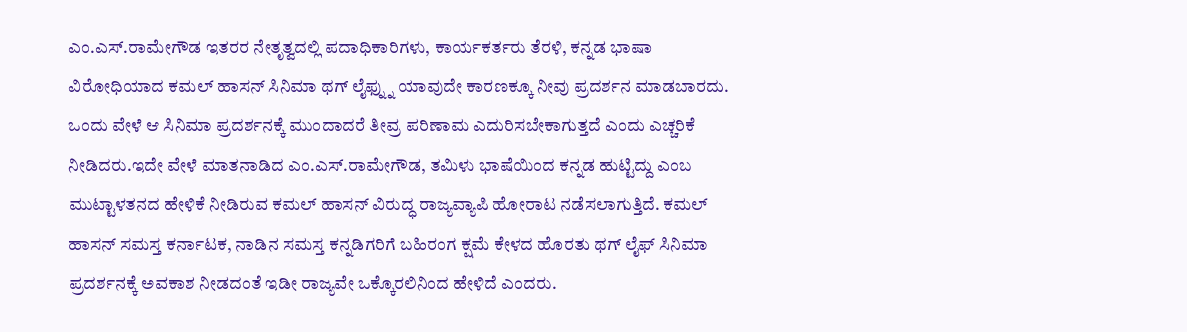ಎಂ.ಎಸ್.ರಾಮೇಗೌಡ ಇತರರ ನೇತೃತ್ವದಲ್ಲಿ ಪದಾಧಿಕಾರಿಗಳು, ಕಾರ್ಯಕರ್ತರು ತೆರಳಿ, ಕನ್ನಡ ಭಾಷಾ ವಿರೋಧಿಯಾದ ಕಮಲ್ ಹಾಸನ್ ಸಿನಿಮಾ ಥಗ್ ಲೈಫ್ನ್ನು ಯಾವುದೇ ಕಾರಣಕ್ಕೂ ನೀವು ಪ್ರದರ್ಶನ ಮಾಡಬಾರದು. ಒಂದು ವೇಳೆ ಆ ಸಿನಿಮಾ ಪ್ರದರ್ಶನಕ್ಕೆ ಮುಂದಾದರೆ ತೀವ್ರ ಪರಿಣಾಮ ಎದುರಿಸಬೇಕಾಗುತ್ತದೆ ಎಂದು ಎಚ್ಚರಿಕೆ ನೀಡಿದರು.ಇದೇ ವೇಳೆ ಮಾತನಾಡಿದ ಎಂ.ಎಸ್.ರಾಮೇಗೌಡ, ತಮಿಳು ಭಾಷೆಯಿಂದ ಕನ್ನಡ ಹುಟ್ಟಿದ್ದು ಎಂಬ ಮುಟ್ಟಾಳತನದ ಹೇಳಿಕೆ ನೀಡಿರುವ ಕಮಲ್ ಹಾಸನ್ ವಿರುದ್ಧ ರಾಜ್ಯವ್ಯಾಪಿ ಹೋರಾಟ ನಡೆಸಲಾಗುತ್ತಿದೆ. ಕಮಲ್ ಹಾಸನ್ ಸಮಸ್ತ ಕರ್ನಾಟಕ, ನಾಡಿನ ಸಮಸ್ತ ಕನ್ನಡಿಗರಿಗೆ ಬಹಿರಂಗ ಕ್ಷಮೆ ಕೇಳದ ಹೊರತು ಥಗ್ ಲೈಫ್ ಸಿನಿಮಾ ಪ್ರದರ್ಶನಕ್ಕೆ ಅವಕಾಶ ನೀಡದಂತೆ ಇಡೀ ರಾಜ್ಯವೇ ಒಕ್ಕೊರಲಿನಿಂದ ಹೇಳಿದೆ ಎಂದರು.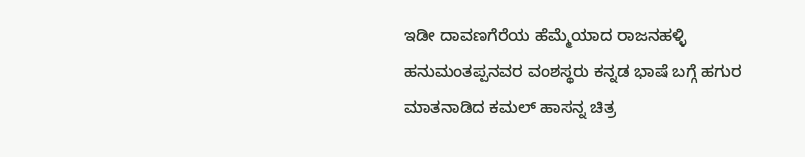ಇಡೀ ದಾವಣಗೆರೆಯ ಹೆಮ್ಮೆಯಾದ ರಾಜನಹಳ್ಳಿ ಹನುಮಂತಪ್ಪನವರ ವಂಶಸ್ಥರು ಕನ್ನಡ ಭಾಷೆ ಬಗ್ಗೆ ಹಗುರ ಮಾತನಾಡಿದ ಕಮಲ್ ಹಾಸನ್ನ ಚಿತ್ರ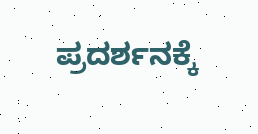ಪ್ರದರ್ಶನಕ್ಕೆ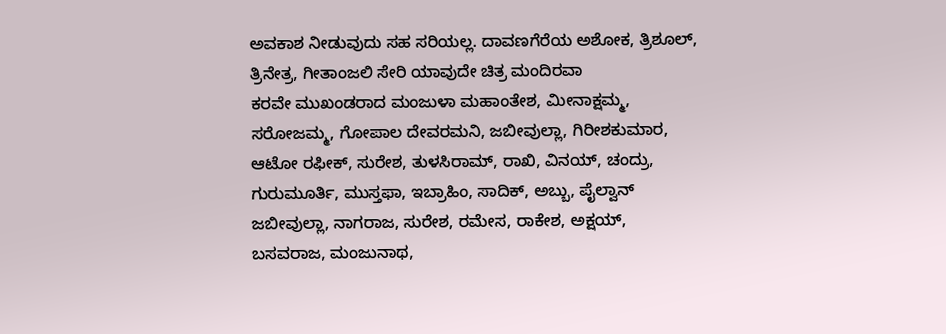ಅವಕಾಶ ನೀಡುವುದು ಸಹ ಸರಿಯಲ್ಲ. ದಾವಣಗೆರೆಯ ಅಶೋಕ, ತ್ರಿಶೂಲ್, ತ್ರಿನೇತ್ರ, ಗೀತಾಂಜಲಿ ಸೇರಿ ಯಾವುದೇ ಚಿತ್ರ ಮಂದಿರವಾ
ಕರವೇ ಮುಖಂಡರಾದ ಮಂಜುಳಾ ಮಹಾಂತೇಶ, ಮೀನಾಕ್ಷಮ್ಮ, ಸರೋಜಮ್ಮ, ಗೋಪಾಲ ದೇವರಮನಿ, ಜಬೀವುಲ್ಲಾ, ಗಿರೀಶಕುಮಾರ, ಆಟೋ ರಫೀಕ್, ಸುರೇಶ, ತುಳಸಿರಾಮ್, ರಾಖಿ, ವಿನಯ್, ಚಂದ್ರು, ಗುರುಮೂರ್ತಿ, ಮುಸ್ತಫಾ, ಇಬ್ರಾಹಿಂ, ಸಾದಿಕ್, ಅಬ್ಬು, ಪೈಲ್ವಾನ್ ಜಬೀವುಲ್ಲಾ, ನಾಗರಾಜ, ಸುರೇಶ, ರಮೇಸ, ರಾಕೇಶ, ಅಕ್ಷಯ್, ಬಸವರಾಜ, ಮಂಜುನಾಥ,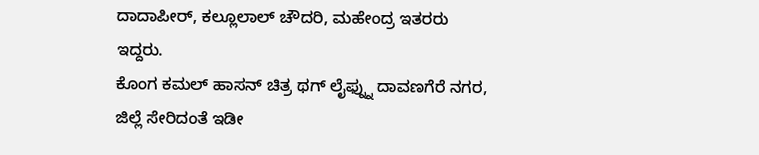ದಾದಾಪೀರ್, ಕಲ್ಲೂಲಾಲ್ ಚೌದರಿ, ಮಹೇಂದ್ರ ಇತರರು ಇದ್ದರು.
ಕೊಂಗ ಕಮಲ್ ಹಾಸನ್ ಚಿತ್ರ ಥಗ್ ಲೈಫ್ನ್ನು ದಾವಣಗೆರೆ ನಗರ, ಜಿಲ್ಲೆ ಸೇರಿದಂತೆ ಇಡೀ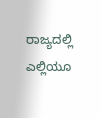ರಾಜ್ಯದಲ್ಲಿ ಎಲ್ಲಿಯೂ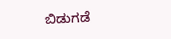ಬಿಡುಗಡೆ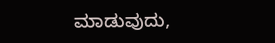ಮಾಡುವುದು,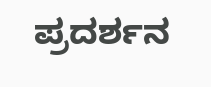ಪ್ರದರ್ಶನ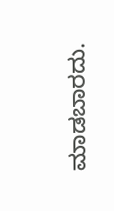ಮಾಡಬಾರದು.